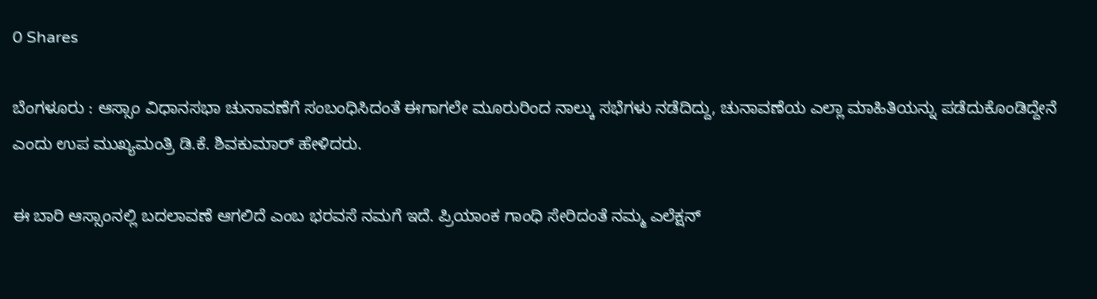0 Shares

ಬೆಂಗಳೂರು : ಆಸ್ಸಾಂ ವಿಧಾನಸಭಾ ಚುನಾವಣೆಗೆ ಸಂಬಂಧಿಸಿದಂತೆ ಈಗಾಗಲೇ ಮೂರುರಿಂದ ನಾಲ್ಕು ಸಭೆಗಳು ನಡೆದಿದ್ದು, ಚುನಾವಣೆಯ ಎಲ್ಲಾ ಮಾಹಿತಿಯನ್ನು ಪಡೆದುಕೊಂಡಿದ್ದೇನೆ ಎಂದು ಉಪ ಮುಖ್ಯಮಂತ್ರಿ ಡಿ.ಕೆ. ಶಿವಕುಮಾರ್ ಹೇಳಿದರು.

ಈ ಬಾರಿ ಆಸ್ಸಾಂನಲ್ಲಿ ಬದಲಾವಣೆ ಆಗಲಿದೆ ಎಂಬ ಭರವಸೆ ನಮಗೆ ಇದೆ. ಪ್ರಿಯಾಂಕ ಗಾಂಧಿ ಸೇರಿದಂತೆ ನಮ್ಮ ಎಲೆಕ್ಷನ್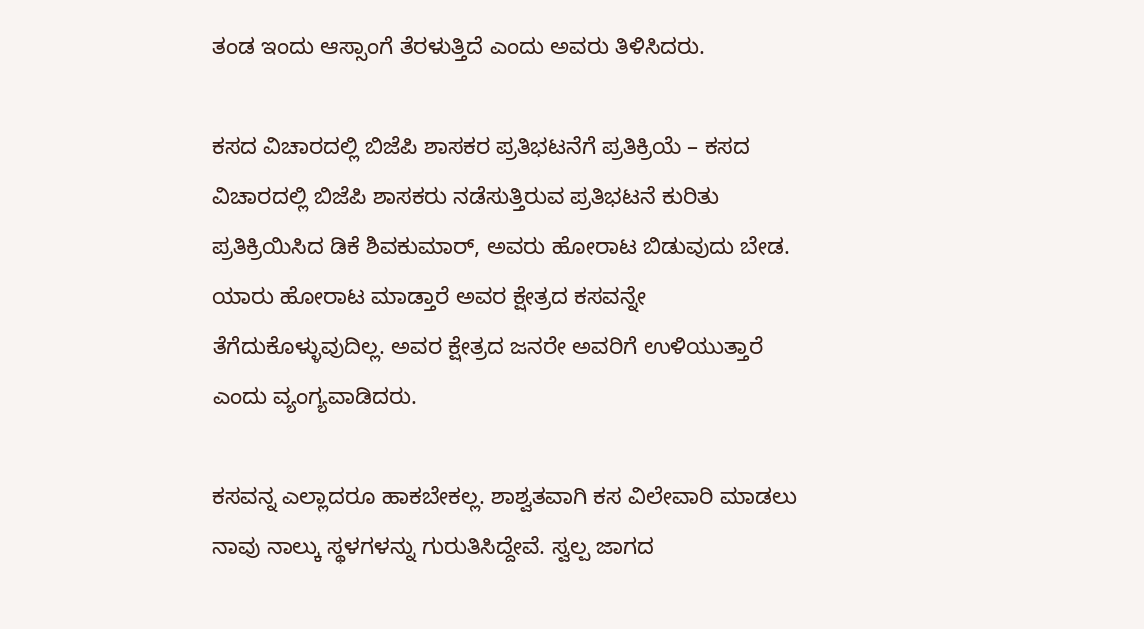ತಂಡ ಇಂದು ಆಸ್ಸಾಂಗೆ ತೆರಳುತ್ತಿದೆ ಎಂದು ಅವರು ತಿಳಿಸಿದರು.

ಕಸದ ವಿಚಾರದಲ್ಲಿ ಬಿಜೆಪಿ ಶಾಸಕರ ಪ್ರತಿಭಟನೆಗೆ ಪ್ರತಿಕ್ರಿಯೆ – ಕಸದ ವಿಚಾರದಲ್ಲಿ ಬಿಜೆಪಿ ಶಾಸಕರು ನಡೆಸುತ್ತಿರುವ ಪ್ರತಿಭಟನೆ ಕುರಿತು ಪ್ರತಿಕ್ರಿಯಿಸಿದ ಡಿಕೆ ಶಿವಕುಮಾರ್, ಅವರು ಹೋರಾಟ ಬಿಡುವುದು ಬೇಡ. ಯಾರು ಹೋರಾಟ ಮಾಡ್ತಾರೆ ಅವರ ಕ್ಷೇತ್ರದ ಕಸವನ್ನೇ ತೆಗೆದುಕೊಳ್ಳುವುದಿಲ್ಲ. ಅವರ ಕ್ಷೇತ್ರದ ಜನರೇ ಅವರಿಗೆ ಉಳಿಯುತ್ತಾರೆ ಎಂದು ವ್ಯಂಗ್ಯವಾಡಿದರು.

ಕಸವನ್ನ ಎಲ್ಲಾದರೂ ಹಾಕಬೇಕಲ್ಲ. ಶಾಶ್ವತವಾಗಿ ಕಸ ವಿಲೇವಾರಿ ಮಾಡಲು ನಾವು ನಾಲ್ಕು ಸ್ಥಳಗಳನ್ನು ಗುರುತಿಸಿದ್ದೇವೆ. ಸ್ವಲ್ಪ ಜಾಗದ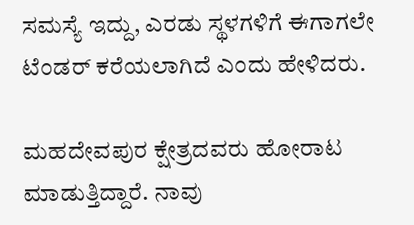ಸಮಸ್ಯೆ ಇದ್ದು, ಎರಡು ಸ್ಥಳಗಳಿಗೆ ಈಗಾಗಲೇ ಟೆಂಡರ್ ಕರೆಯಲಾಗಿದೆ ಎಂದು ಹೇಳಿದರು.

ಮಹದೇವಪುರ ಕ್ಷೇತ್ರದವರು ಹೋರಾಟ ಮಾಡುತ್ತಿದ್ದಾರೆ. ನಾವು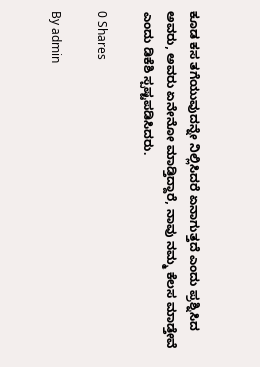ಕೂಡ ಕಸ ತಗೆಯುವುದನ್ನೇ ನಿಲ್ಲಿಸಿದರೆ ಏನಾಗುತ್ತದೆ ಎಂದು ಪ್ರಶ್ನಿಸಿದ ಅವರು, ಅವರು ಏನೇನೋ ಮಾಡ್ತಿದ್ದಾರೆ, ನಾವು ನಮ್ಮ ಕೆಲಸ ಮಾಡ್ತೇವೆ ಎಂದು ಡಿಕೆಶಿ ಸ್ಪಷ್ಟಪಡಿಸಿದರು.

0 Shares

By admin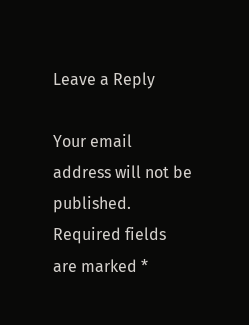Leave a Reply

Your email address will not be published. Required fields are marked *